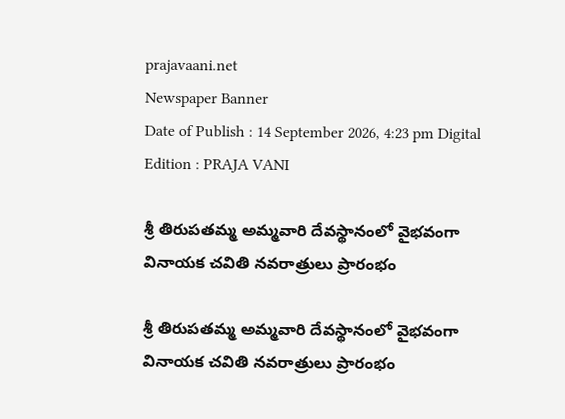prajavaani.net
Newspaper Banner
Date of Publish : 14 September 2026, 4:23 pm Digital Edition : PRAJA VANI

శ్రీ తిరుపతమ్మ అమ్మవారి దేవస్థానంలో వైభవంగా వినాయక చవితి నవరాత్రులు ప్రారంభం

శ్రీ తిరుపతమ్మ అమ్మవారి దేవస్థానంలో వైభవంగా వినాయక చవితి నవరాత్రులు ప్రారంభం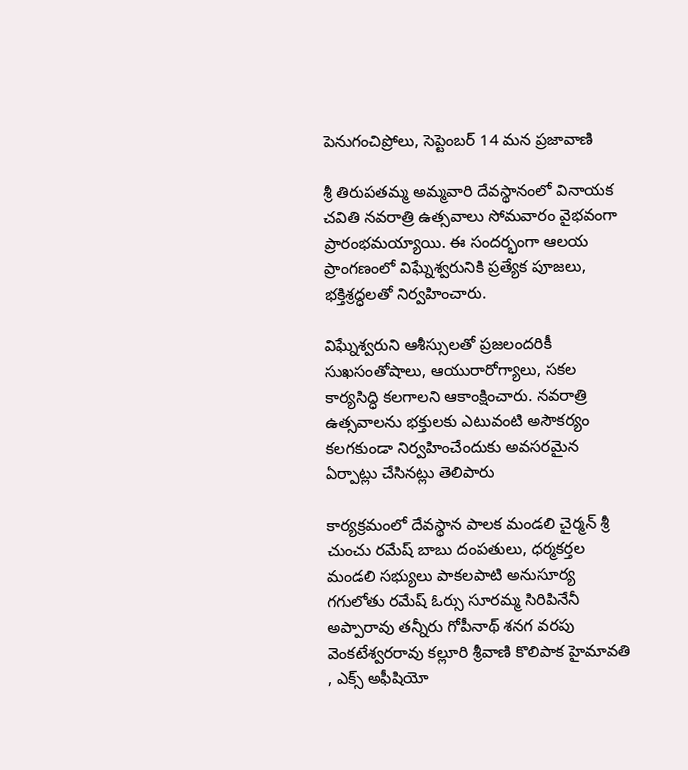పెనుగంచిప్రోలు, సెప్టెంబర్ 14 మన ప్రజావాణి

శ్రీ తిరుపతమ్మ అమ్మవారి దేవస్థానంలో వినాయక చవితి నవరాత్రి ఉత్సవాలు సోమవారం వైభవంగా ప్రారంభమయ్యాయి. ఈ సందర్భంగా ఆలయ ప్రాంగణంలో విఘ్నేశ్వరునికి ప్రత్యేక పూజలు, భక్తిశ్రద్ధలతో నిర్వహించారు.

విఘ్నేశ్వరుని ఆశీస్సులతో ప్రజలందరికీ సుఖసంతోషాలు, ఆయురారోగ్యాలు, సకల కార్యసిద్ధి కలగాలని ఆకాంక్షించారు. నవరాత్రి ఉత్సవాలను భక్తులకు ఎటువంటి అసౌకర్యం కలగకుండా నిర్వహించేందుకు అవసరమైన ఏర్పాట్లు చేసినట్లు తెలిపారు

కార్యక్రమంలో దేవస్థాన పాలక మండలి చైర్మన్ శ్రీ చుంచు రమేష్ బాబు దంపతులు, ధర్మకర్తల మండలి సభ్యులు పాకలపాటి అనుసూర్య గగులోతు రమేష్ ఓర్సు సూరమ్మ సిరిపినేనీ అప్పారావు తన్నీరు గోపీనాథ్ శనగ వరపు వెంకటేశ్వరరావు కల్లూరి శ్రీవాణి కొలిపాక హైమావతి , ఎక్స్ అఫీషియో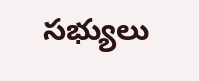సభ్యులు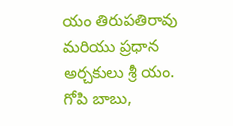యం తిరుపతిరావు మరియు ప్రధాన అర్చకులు శ్రీ యం. గోపి బాబు,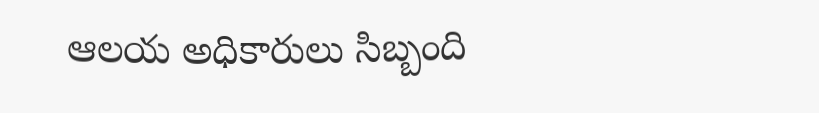ఆలయ అధికారులు సిబ్బంది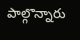పాల్గొన్నారు